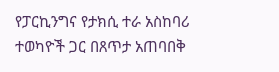የፓርኪንግና የታክሲ ተራ አስከባሪ ተወካዮች ጋር በጸጥታ አጠባበቅ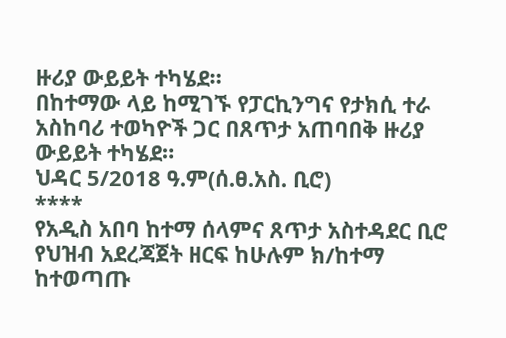ዙሪያ ውይይት ተካሄደ።
በከተማው ላይ ከሚገኙ የፓርኪንግና የታክሲ ተራ አስከባሪ ተወካዮች ጋር በጸጥታ አጠባበቅ ዙሪያ ውይይት ተካሄደ።
ህዳር 5/2018 ዓ.ም(ሰ.ፀ.አስ. ቢሮ)
****
የአዲስ አበባ ከተማ ሰላምና ጸጥታ አስተዳደር ቢሮ የህዝብ አደረጃጀት ዘርፍ ከሁሉም ክ/ከተማ ከተወጣጡ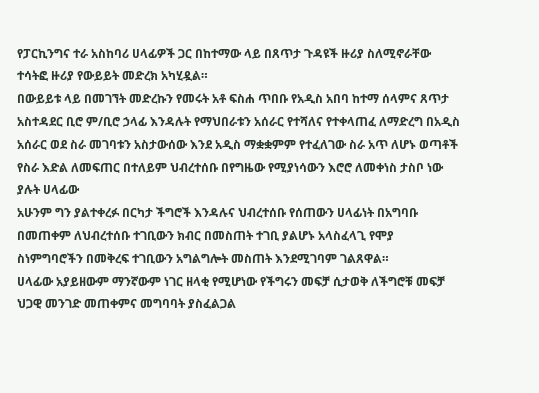የፓርኪንግና ተራ አስከባሪ ሀላፊዎች ጋር በከተማው ላይ በጸጥታ ጉዳዩች ዙሪያ ስለሚኖራቸው ተሳትፎ ዙሪያ የውይይት መድረክ አካሂዷል።
በውይይቱ ላይ በመገኘት መድረኩን የመሩት አቶ ፍስሐ ጥበቡ የአዲስ አበባ ከተማ ሰላምና ጸጥታ አስተዳደር ቢሮ ም/ቢሮ ኃላፊ እንዳሉት የማህበራቱን አሰራር የተሻለና የተቀላጠፈ ለማድረግ በአዲስ አሰራር ወደ ስራ መገባቱን አስታውሰው እንደ አዲስ ማቋቋምም የተፈለገው ስራ አጥ ለሆኑ ወጣቶች የስራ እድል ለመፍጠር በተለይም ህብረተሰቡ በየግዜው የሚያነሳውን እሮሮ ለመቀነስ ታስቦ ነው ያሉት ሀላፊው
አሁንም ግን ያልተቀረፉ በርካታ ችግሮች እንዳሉና ህብረተሰቡ የሰጠውን ሀላፊነት በአግባቡ በመጠቀም ለህብረተሰቡ ተገቢውን ክብር በመስጠት ተገቢ ያልሆኑ አላስፈላጊ የሞያ ስነምግባሮችን በመቅረፍ ተገቢውን አግልግሎት መስጠት እንደሚገባም ገልጸዋል።
ሀላፊው አያይዘውም ማንኛውም ነገር ዘላቂ የሚሆነው የችግሩን መፍቻ ሲታወቅ ለችግሮቹ መፍቻ ህጋዊ መንገድ መጠቀምና መግባባት ያስፈልጋል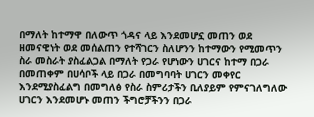በማለት ከተማዋ በለውጥ ጎዳና ላይ እንደመሆኗ መጠን ወደ ዘመናዊነት ወደ መሰልጠን የተሻገርን ስለሆንን ከተማውን የሚመጥን ስራ መስራት ያስፈልጋል በማለት የጋራ የሆነውን ሀገርና ከተማ በጋራ በመጠቀም በሀሳቦች ላይ በጋራ በመግባባት ሀገርን መቀየር እንደሚያስፈልግ በመግለፅ የስራ ስምሪታችን ቢለያይም የምናገለግለው ሀገርን እንደመሆኑ መጠን ችግሮቻችንን በጋራ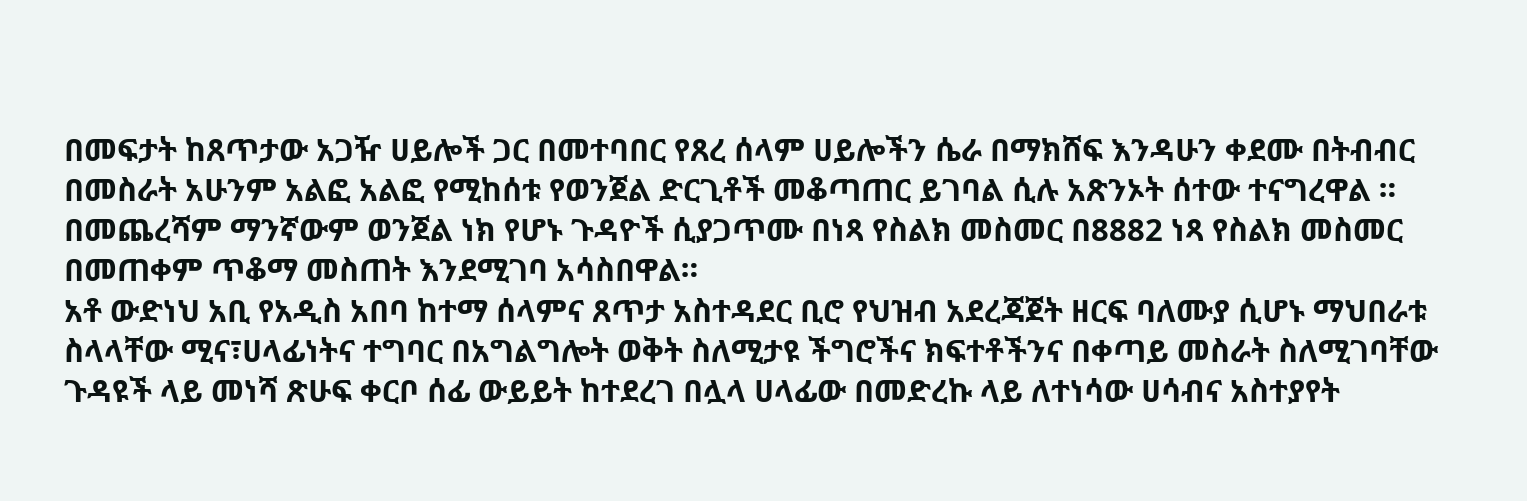በመፍታት ከጸጥታው አጋዥ ሀይሎች ጋር በመተባበር የጸረ ሰላም ሀይሎችን ሴራ በማክሸፍ እንዳሁን ቀደሙ በትብብር በመስራት አሁንም አልፎ አልፎ የሚከሰቱ የወንጀል ድርጊቶች መቆጣጠር ይገባል ሲሉ አጽንኦት ሰተው ተናግረዋል ።
በመጨረሻም ማንኛውም ወንጀል ነክ የሆኑ ጉዳዮች ሲያጋጥሙ በነጻ የስልክ መስመር በ8882 ነጻ የስልክ መስመር በመጠቀም ጥቆማ መስጠት እንደሚገባ አሳስበዋል።
አቶ ውድነህ አቢ የአዲስ አበባ ከተማ ሰላምና ጸጥታ አስተዳደር ቢሮ የህዝብ አደረጃጀት ዘርፍ ባለሙያ ሲሆኑ ማህበራቱ ስላላቸው ሚና፣ሀላፊነትና ተግባር በአግልግሎት ወቅት ስለሚታዩ ችግሮችና ክፍተቶችንና በቀጣይ መስራት ስለሚገባቸው ጉዳዩች ላይ መነሻ ጽሁፍ ቀርቦ ሰፊ ውይይት ከተደረገ በሏላ ሀላፊው በመድረኩ ላይ ለተነሳው ሀሳብና አስተያየት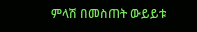ምላሽ በመስጠት ውይይቱ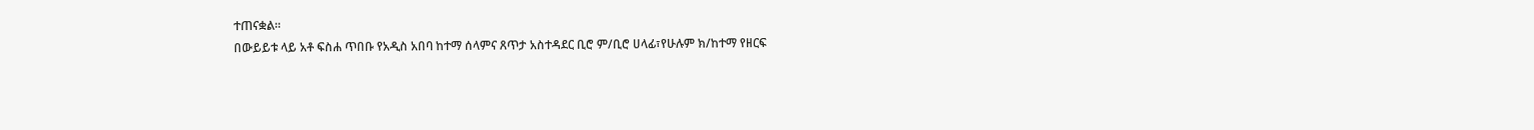ተጠናቋል።
በውይይቱ ላይ አቶ ፍስሐ ጥበቡ የአዲስ አበባ ከተማ ሰላምና ጸጥታ አስተዳደር ቢሮ ም/ቢሮ ሀላፊ፣የሁሉም ክ/ከተማ የዘርፍ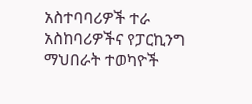አስተባባሪዎች ተራ አስከባሪዎችና የፓርኪንግ ማህበራት ተወካዮች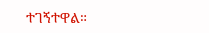ተገኝተዋል።